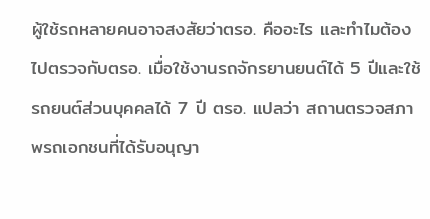ผู้ใช้รถหลายคนอาจสงสัยว่าตรอ. คืออะไร และทำไมต้องไปตรวจกับตรอ. เมื่อใช้งานรถจักรยานยนต์ได้ 5 ปีและใช้รถยนต์ส่วนบุคคลได้ 7 ปี ตรอ. แปลว่า สถานตรวจสภาพรถเอกชนที่ได้รับอนุญา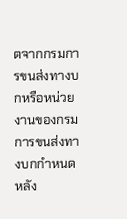ตจากกรมการขนส่งทางบกหรือหน่วยงานของกรมการขนส่งทางบกกำหนด หลัง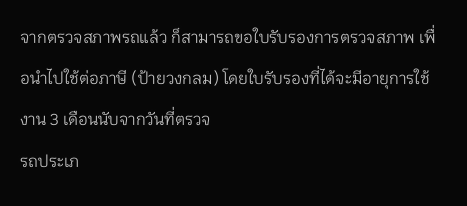จากตรวจสภาพรถแล้ว ก็สามารถขอใบรับรองการตรวจสภาพ เพื่อนำไปใช้ต่อภาษี (ป้ายวงกลม) โดยใบรับรองที่ได้จะมีอายุการใช้งาน 3 เดือนนับจากวันที่ตรวจ
รถประเภ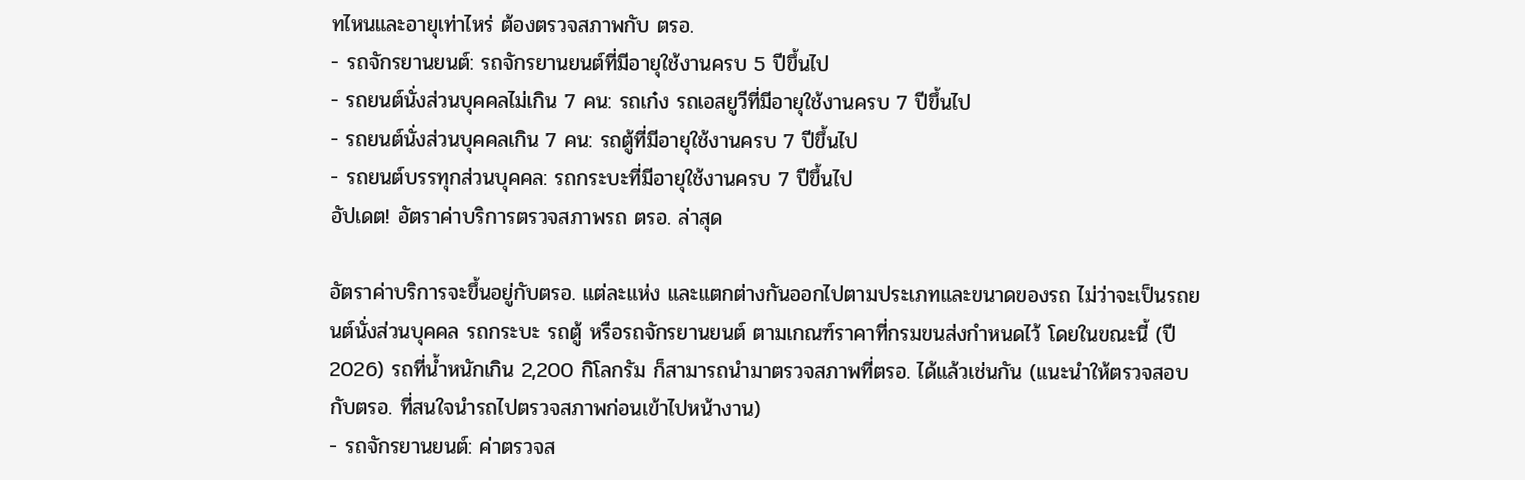ทไหนและอายุเท่าไหร่ ต้องตรวจสภาพกับ ตรอ.
- รถจักรยานยนต์: รถจักรยานยนต์ที่มีอายุใช้งานครบ 5 ปีขึ้นไป
- รถยนต์นั่งส่วนบุคคลไม่เกิน 7 คน: รถเก๋ง รถเอสยูวีที่มีอายุใช้งานครบ 7 ปีขึ้นไป
- รถยนต์นั่งส่วนบุคคลเกิน 7 คน: รถตู้ที่มีอายุใช้งานครบ 7 ปีขึ้นไป
- รถยนต์บรรทุกส่วนบุคคล: รถกระบะที่มีอายุใช้งานครบ 7 ปีขึ้นไป
อัปเดต! อัตราค่าบริการตรวจสภาพรถ ตรอ. ล่าสุด

อัตราค่าบริการจะขึ้นอยู่กับตรอ. แต่ละแห่ง และแตกต่างกันออกไปตามประเภทและขนาดของรถ ไม่ว่าจะเป็นรถยนต์นั่งส่วนบุคคล รถกระบะ รถตู้ หรือรถจักรยานยนต์ ตามเกณฑ์ราคาที่กรมขนส่งกำหนดไว้ โดยในขณะนี้ (ปี 2026) รถที่น้ำหนักเกิน 2,200 กิโลกรัม ก็สามารถนำมาตรวจสภาพที่ตรอ. ได้แล้วเช่นกัน (แนะนำให้ตรวจสอบกับตรอ. ที่สนใจนำรถไปตรวจสภาพก่อนเข้าไปหน้างาน)
- รถจักรยานยนต์: ค่าตรวจส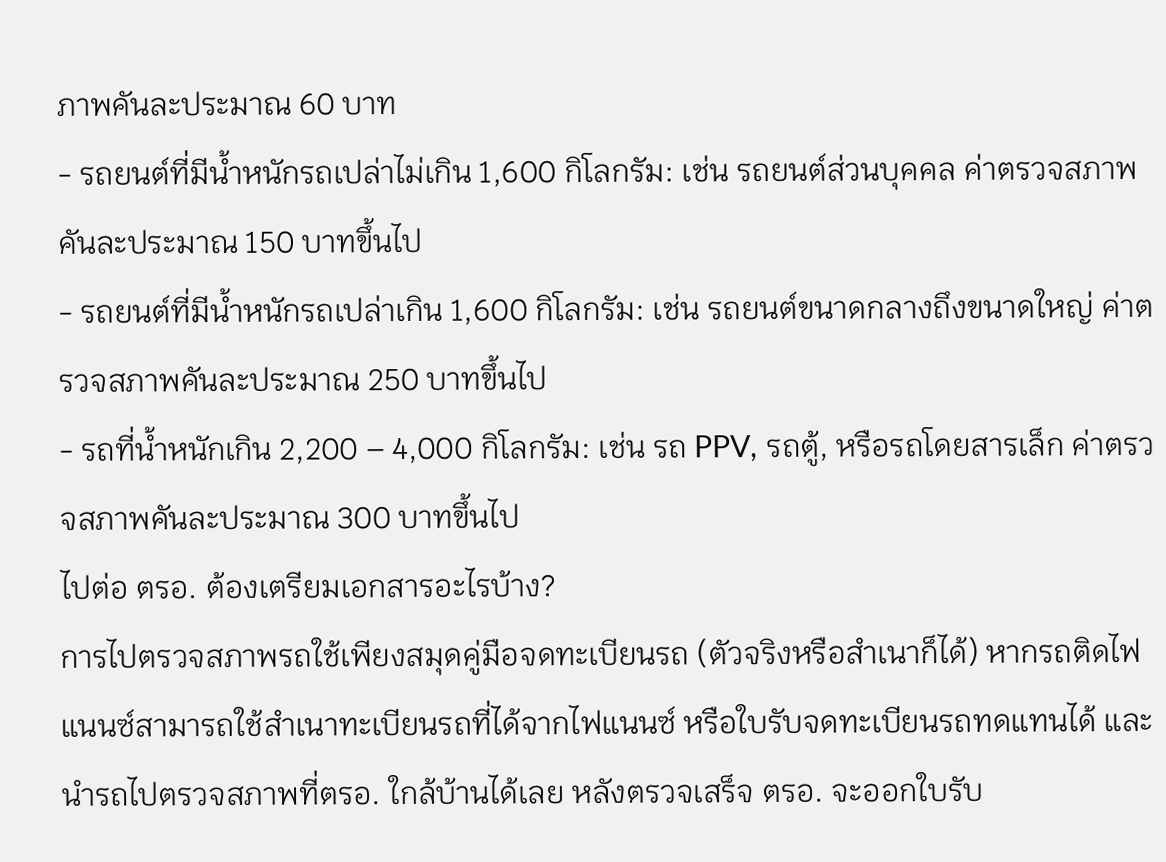ภาพคันละประมาณ 60 บาท
- รถยนต์ที่มีน้ำหนักรถเปล่าไม่เกิน 1,600 กิโลกรัม: เช่น รถยนต์ส่วนบุคคล ค่าตรวจสภาพคันละประมาณ 150 บาทขึ้นไป
- รถยนต์ที่มีน้ำหนักรถเปล่าเกิน 1,600 กิโลกรัม: เช่น รถยนต์ขนาดกลางถึงขนาดใหญ่ ค่าตรวจสภาพคันละประมาณ 250 บาทขึ้นไป
- รถที่น้ำหนักเกิน 2,200 – 4,000 กิโลกรัม: เช่น รถ PPV, รถตู้, หรือรถโดยสารเล็ก ค่าตรวจสภาพคันละประมาณ 300 บาทขึ้นไป
ไปต่อ ตรอ. ต้องเตรียมเอกสารอะไรบ้าง?
การไปตรวจสภาพรถใช้เพียงสมุดคู่มือจดทะเบียนรถ (ตัวจริงหรือสำเนาก็ได้) หากรถติดไฟแนนซ์สามารถใช้สำเนาทะเบียนรถที่ได้จากไฟแนนซ์ หรือใบรับจดทะเบียนรถทดแทนได้ และนำรถไปตรวจสภาพที่ตรอ. ใกล้บ้านได้เลย หลังตรวจเสร็จ ตรอ. จะออกใบรับ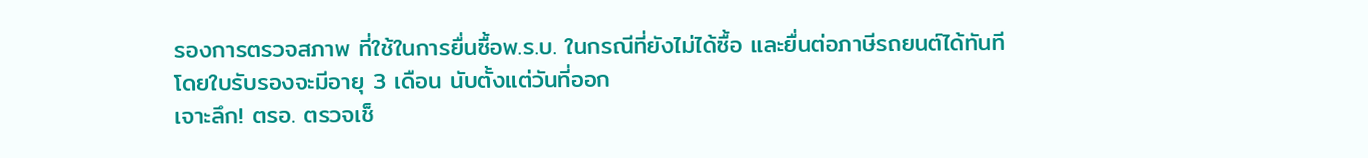รองการตรวจสภาพ ที่ใช้ในการยื่นซื้อพ.ร.บ. ในกรณีที่ยังไม่ได้ซื้อ และยื่นต่อภาษีรถยนต์ได้ทันที โดยใบรับรองจะมีอายุ 3 เดือน นับตั้งแต่วันที่ออก
เจาะลึก! ตรอ. ตรวจเช็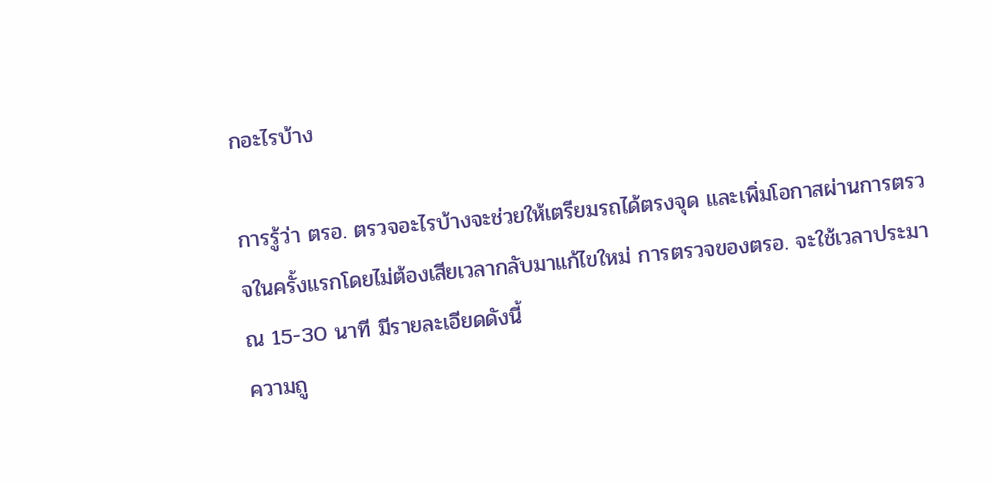กอะไรบ้าง

การรู้ว่า ตรอ. ตรวจอะไรบ้างจะช่วยให้เตรียมรถได้ตรงจุด และเพิ่มโอกาสผ่านการตรวจในครั้งแรกโดยไม่ต้องเสียเวลากลับมาแก้ไขใหม่ การตรวจของตรอ. จะใช้เวลาประมาณ 15-30 นาที มีรายละเอียดดังนี้
ความถู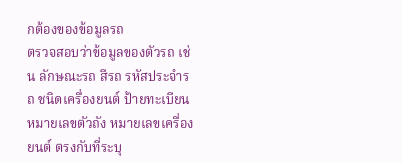กต้องของข้อมูลรถ
ตรวจสอบว่าข้อมูลของตัวรถ เช่น ลักษณะรถ สีรถ รหัสประจำรถ ชนิดเครื่องยนต์ ป้ายทะเบียน หมายเลขตัวถัง หมายเลขเครื่องยนต์ ตรงกับที่ระบุ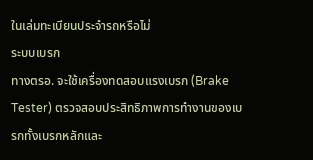ในเล่มทะเบียนประจำรถหรือไม่
ระบบเบรก
ทางตรอ. จะใช้เครื่องทดสอบแรงเบรก (Brake Tester) ตรวจสอบประสิทธิภาพการทำงานของเบรกทั้งเบรกหลักและ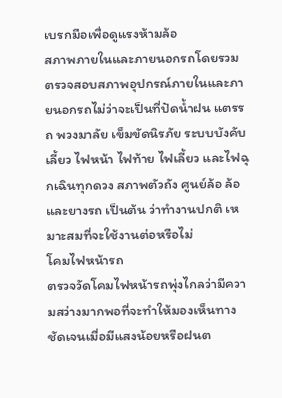เบรกมือเพื่อดูแรงห้ามล้อ
สภาพภายในและภายนอกรถโดยรวม
ตรวจสอบสภาพอุปกรณ์ภายในและภายนอกรถไม่ว่าจะเป็นที่ปัดน้ำฝน แตรรถ พวงมาลัย เข็มขัดนิรภัย ระบบบังคับเลี้ยว ไฟหน้า ไฟท้าย ไฟเลี้ยว และไฟฉุกเฉินทุกดวง สภาพตัวถัง ศูนย์ล้อ ล้อและยางรถ เป็นต้น ว่าทำงานปกติ เหมาะสมที่จะใช้งานต่อหรือไม่
โคมไฟหน้ารถ
ตรวจวัดโคมไฟหน้ารถพุ่งไกลว่ามีความสว่างมากพอที่จะทำให้มองเห็นทางชัดเจนเมื่อมีแสงน้อยหรือฝนต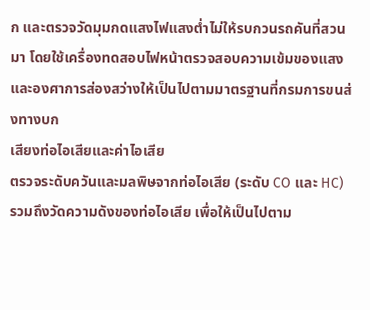ก และตรวจวัดมุมกดแสงไฟแสงต่ำไม่ให้รบกวนรถคันที่สวนมา โดยใช้เครื่องทดสอบไฟหน้าตรวจสอบความเข้มของแสง และองศาการส่องสว่างให้เป็นไปตามมาตรฐานที่กรมการขนส่งทางบก
เสียงท่อไอเสียและค่าไอเสีย
ตรวจระดับควันและมลพิษจากท่อไอเสีย (ระดับ CO และ HC) รวมถึงวัดความดังของท่อไอเสีย เพื่อให้เป็นไปตาม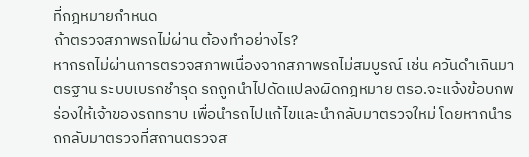ที่กฎหมายกำหนด
ถ้าตรวจสภาพรถไม่ผ่าน ต้องทำอย่างไร?
หากรถไม่ผ่านการตรวจสภาพเนื่องจากสภาพรถไม่สมบูรณ์ เช่น ควันดำเกินมาตรฐาน ระบบเบรกชำรุด รถถูกนำไปดัดแปลงผิดกฎหมาย ตรอ.จะแจ้งข้อบกพร่องให้เจ้าของรถทราบ เพื่อนำรถไปแก้ไขและนำกลับมาตรวจใหม่ โดยหากนำรถกลับมาตรวจที่สถานตรวจส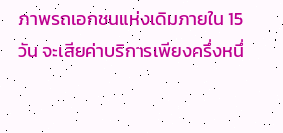ภาพรถเอกชนแห่งเดิมภายใน 15 วัน จะเสียค่าบริการเพียงครึ่งหนึ่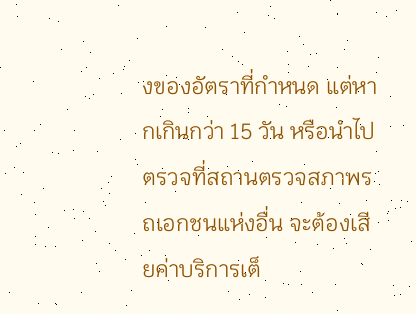งของอัตราที่กำหนด แต่หากเกินกว่า 15 วัน หรือนำไปตรวจที่สถานตรวจสภาพรถเอกชนแห่งอื่น จะต้องเสียค่าบริการเต็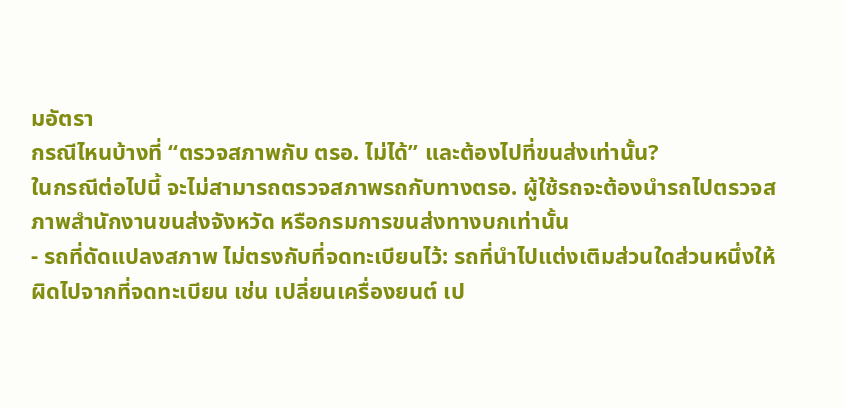มอัตรา
กรณีไหนบ้างที่ “ตรวจสภาพกับ ตรอ. ไม่ได้” และต้องไปที่ขนส่งเท่านั้น?
ในกรณีต่อไปนี้ จะไม่สามารถตรวจสภาพรถกับทางตรอ. ผู้ใช้รถจะต้องนำรถไปตรวจสภาพสำนักงานขนส่งจังหวัด หรือกรมการขนส่งทางบกเท่านั้น
- รถที่ดัดแปลงสภาพ ไม่ตรงกับที่จดทะเบียนไว้: รถที่นำไปแต่งเติมส่วนใดส่วนหนึ่งให้ผิดไปจากที่จดทะเบียน เช่น เปลี่ยนเครื่องยนต์ เป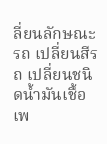ลี่ยนลักษณะรถ เปลี่ยนสีรถ เปลี่ยนชนิดน้ำมันเชื้อเพ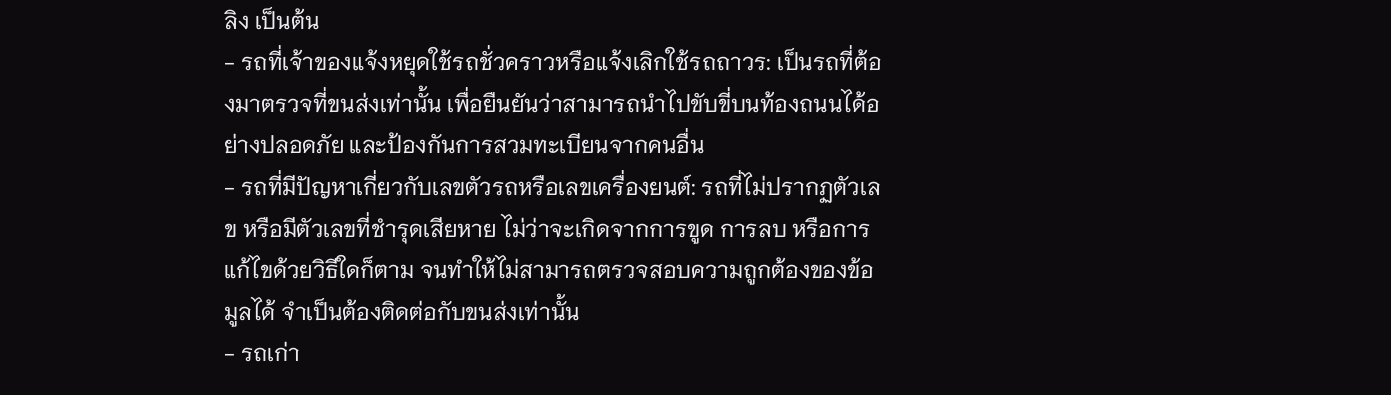ลิง เป็นต้น
- รถที่เจ้าของแจ้งหยุดใช้รถชั่วคราวหรือแจ้งเลิกใช้รถถาวร: เป็นรถที่ต้องมาตรวจที่ขนส่งเท่านั้น เพื่อยืนยันว่าสามารถนำไปขับขี่บนท้องถนนได้อย่างปลอดภัย และป้องกันการสวมทะเบียนจากคนอื่น
- รถที่มีปัญหาเกี่ยวกับเลขตัวรถหรือเลขเครื่องยนต์: รถที่ไม่ปรากฏตัวเลข หรือมีตัวเลขที่ชำรุดเสียหาย ไม่ว่าจะเกิดจากการขูด การลบ หรือการแก้ไขด้วยวิธีใดก็ตาม จนทำให้ไม่สามารถตรวจสอบความถูกต้องของข้อมูลได้ จำเป็นต้องติดต่อกับขนส่งเท่านั้น
- รถเก่า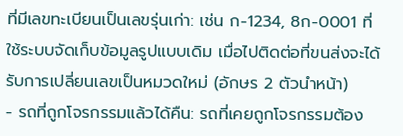ที่มีเลขทะเบียนเป็นเลขรุ่นเก่า: เช่น ก-1234, 8ก-0001 ที่ใช้ระบบจัดเก็บข้อมูลรูปแบบเดิม เมื่อไปติดต่อที่ขนส่งจะได้รับการเปลี่ยนเลขเป็นหมวดใหม่ (อักษร 2 ตัวนำหน้า)
- รถที่ถูกโจรกรรมแล้วได้คืน: รถที่เคยถูกโจรกรรมต้อง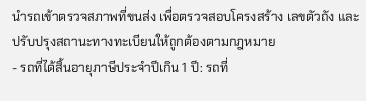นำรถเข้าตรวจสภาพที่ขนส่ง เพื่อตรวจสอบโครงสร้าง เลขตัวถัง และปรับปรุงสถานะทางทะเบียนให้ถูกต้องตามกฎหมาย
- รถที่ได้สิ้นอายุภาษีประจำปีเกิน 1 ปี: รถที่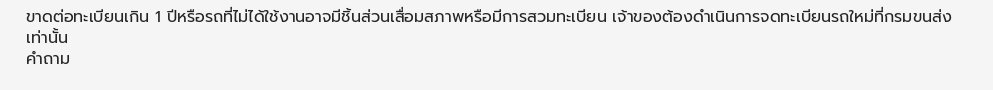ขาดต่อทะเบียนเกิน 1 ปีหรือรถที่ไม่ได้ใช้งานอาจมีชิ้นส่วนเสื่อมสภาพหรือมีการสวมทะเบียน เจ้าของต้องดำเนินการจดทะเบียนรถใหม่ที่กรมขนส่งเท่านั้น
คำถาม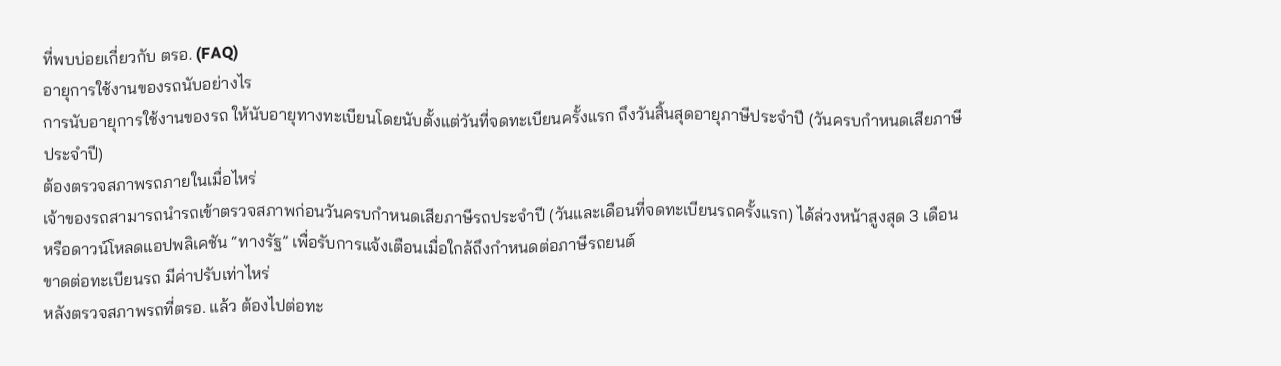ที่พบบ่อยเกี่ยวกับ ตรอ. (FAQ)
อายุการใช้งานของรถนับอย่างไร
การนับอายุการใช้งานของรถ ให้นับอายุทางทะเบียนโดยนับตั้งแต่วันที่จดทะเบียนครั้งแรก ถึงวันสิ้นสุดอายุภาษีประจำปี (วันครบกำหนดเสียภาษีประจำปี)
ต้องตรวจสภาพรถภายในเมื่อไหร่
เจ้าของรถสามารถนำรถเข้าตรวจสภาพก่อนวันครบกำหนดเสียภาษีรถประจำปี (วันและเดือนที่จดทะเบียนรถครั้งแรก) ได้ล่วงหน้าสูงสุด 3 เดือน หรือดาวน์โหลดแอปพลิเคชัน “ทางรัฐ” เพื่อรับการแจ้งเตือนเมื่อใกล้ถึงกำหนดต่อภาษีรถยนต์
ขาดต่อทะเบียนรถ มีค่าปรับเท่าไหร่
หลังตรวจสภาพรถที่ตรอ. แล้ว ต้องไปต่อทะ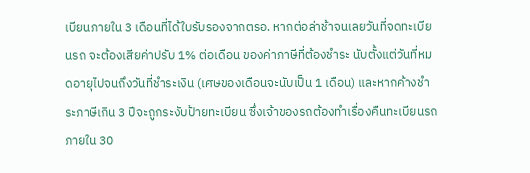เบียนภายใน 3 เดือนที่ได้ใบรับรองจากตรอ. หากต่อล่าช้าจนเลยวันที่จดทะเบียนรถ จะต้องเสียค่าปรับ 1% ต่อเดือน ของค่าภาษีที่ต้องชำระ นับตั้งแต่วันที่หมดอายุไปจนถึงวันที่ชำระเงิน (เศษของเดือนจะนับเป็น 1 เดือน) และหากค้างชำระภาษีเกิน 3 ปีจะถูกระงับป้ายทะเบียน ซึ่งเจ้าของรถต้องทำเรื่องคืนทะเบียนรถภายใน 30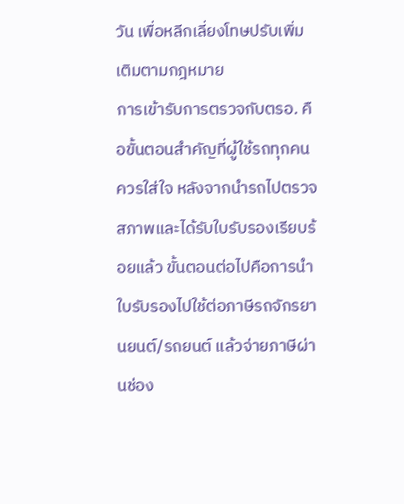วัน เพื่อหลีกเลี่ยงโทษปรับเพิ่มเติมตามกฎหมาย
การเข้ารับการตรวจกับตรอ. คือขั้นตอนสำคัญที่ผู้ใช้รถทุกคนควรใส่ใจ หลังจากนำรถไปตรวจสภาพและได้รับใบรับรองเรียบร้อยแล้ว ขั้นตอนต่อไปคือการนำใบรับรองไปใช้ต่อภาษีรถจักรยานยนต์/รถยนต์ แล้วจ่ายภาษีผ่านช่อง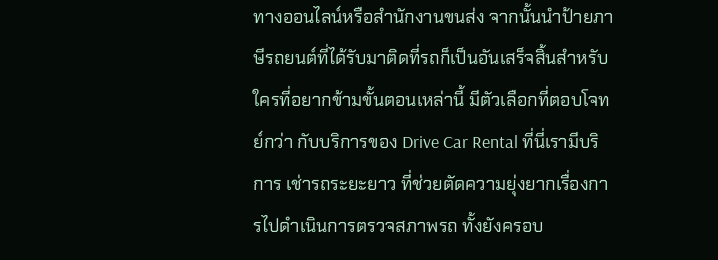ทางออนไลน์หรือสำนักงานขนส่ง จากนั้นนำป้ายภาษีรถยนต์ที่ได้รับมาติดที่รถก็เป็นอันเสร็จสิ้นสำหรับใครที่อยากข้ามขั้นตอนเหล่านี้ มีตัวเลือกที่ตอบโจทย์กว่า กับบริการของ Drive Car Rental ที่นี่เรามีบริการ เช่ารถระยะยาว ที่ช่วยตัดความยุ่งยากเรื่องการไปดำเนินการตรวจสภาพรถ ทั้งยังครอบ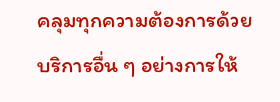คลุมทุกความต้องการด้วยบริการอื่น ๆ อย่างการให้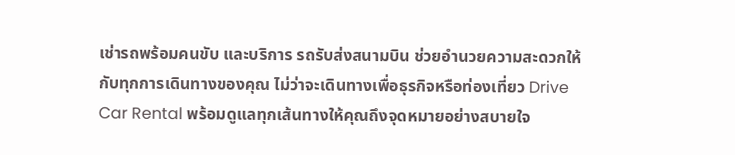เช่ารถพร้อมคนขับ และบริการ รถรับส่งสนามบิน ช่วยอำนวยความสะดวกให้กับทุกการเดินทางของคุณ ไม่ว่าจะเดินทางเพื่อธุรกิจหรือท่องเที่ยว Drive Car Rental พร้อมดูแลทุกเส้นทางให้คุณถึงจุดหมายอย่างสบายใจ